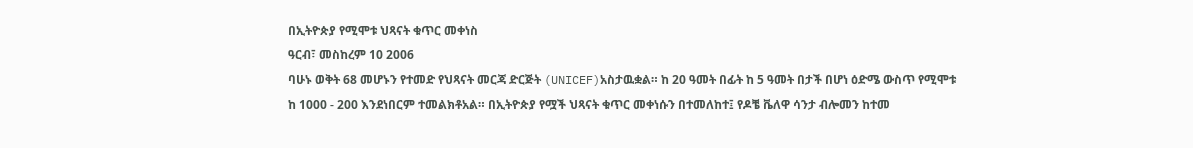በኢትዮጵያ የሚሞቱ ህጻናት ቁጥር መቀነስ
ዓርብ፣ መስከረም 10 2006
ባሁኑ ወቅት 68 መሆኑን የተመድ የህጻናት መርጃ ድርጅት (UNICEF)አስታዉቋል። ከ 20 ዓመት በፊት ከ 5 ዓመት በታች በሆነ ዕድሜ ውስጥ የሚሞቱ ከ 1000 - 200 እንደነበርም ተመልክቶአል። በኢትዮጵያ የሟች ህጻናት ቁጥር መቀነሱን በተመለከተ፤ የዶቼ ቬለዋ ሳንታ ብሎመን ከተመ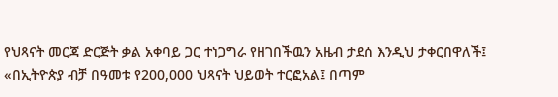የህጻናት መርጃ ድርጅት ቃል አቀባይ ጋር ተነጋግራ የዘገበችዉን አዜብ ታደሰ እንዲህ ታቀርበዋለች፤
«በኢትዮጵያ ብቻ በዓመቱ የ200,000 ህጻናት ህይወት ተርፎአል፤ በጣም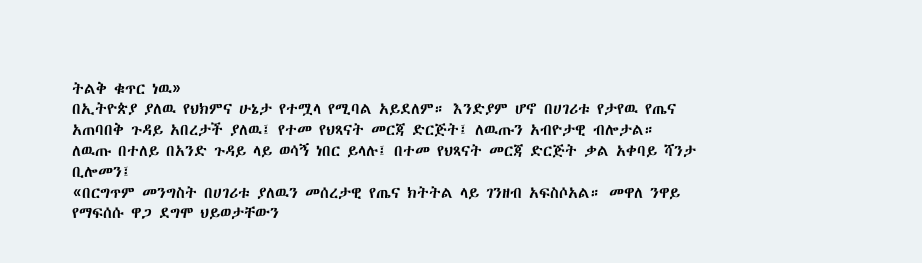ትልቅ ቁጥር ነዉ»
በኢትዮጵያ ያለዉ የህክምና ሁኔታ የተሟላ የሚባል አይደለም። እንድያም ሆኖ በሀገሪቱ የታየዉ የጤና አጠባበቅ ጉዳይ አበረታች ያለዉ፤ የተመ የህጻናት መርጃ ድርጅት፤ ለዉጡን አብዮታዊ ብሎታል። ለዉጡ በተለይ በአንድ ጉዳይ ላይ ወሳኝ ነበር ይላሉ፤ በተመ የህጻናት መርጃ ድርጅት ቃል አቀባይ ሻንታ ቢሎመን፤
«በርግጥም መንግስት በሀገሪቱ ያለዉን መሰረታዊ የጤና ክትትል ላይ ገንዘብ አፍስሶአል። መዋለ ንዋይ የማፍሰሱ ዋጋ ደግሞ ህይወታቸውን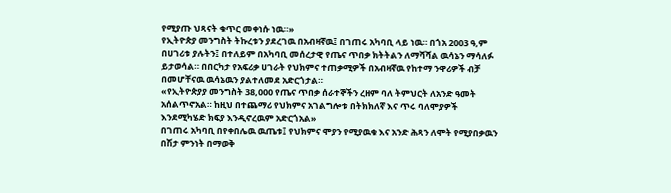የሚያጡ ህጻናት ቁጥር መቀነሱ ነዉ።»
የኢትዮጵያ መንግስት ትኩረቱን ያደረገዉ በአብዛኛዉ፤ በገጠሩ አካባቢ ላይ ነዉ። በጎአ 2003 ዓ,ም በሀገሪቱ ያሉትን፤ በተለይም በአካባቢ መሰረታዊ የጤና ጥበቃ ክትትልን ለማሻሻል ዉሳኔን ማሳለፉ ይታወሳል። በበርካታ የአፍሪቃ ሀገራት የህክምና ተጠቃሚዎች በአብዛኛዉ የከተማ ንዋሪዎች ብቻ በመሆቸናዉ ዉሳኔዉን ያልተለመደ አድርጎታል።
«የኢትዮጵያያ መንግስት 38,000 የጤና ጥበቃ ሰራተኞችን ረዘም ባለ ትምህርት ለአንድ ዓመት አሰልጥኖአል። ከዚህ በተጨማሪ የህክምና አገልግሎቱ በትክክለኛ እና ጥሩ ባለሞያዎች እንደሚካሄድ ክፍያ እንዲኖረዉም አድርጎአል»
በገጠሩ አካባቢ በየቀበሌዉ ዉጤቱ፤ የህክምና ሞያን የሚያዉቁ እና አንድ ሕጻን ለሞት የሚያበቃዉን በሽታ ምንነት በማወቅ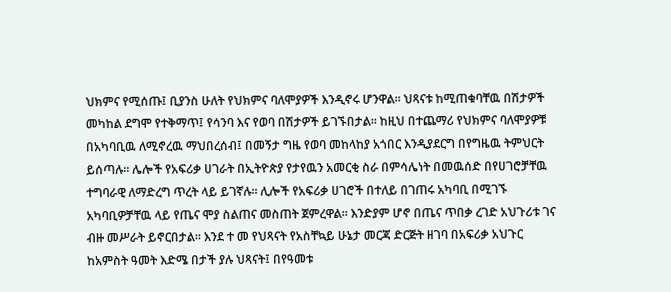ህክምና የሚሰጡ፤ ቢያንስ ሁለት የህክምና ባለሞያዎች እንዲኖሩ ሆንዋል። ህጻናቱ ከሚጠቁባቸዉ በሽታዎች መካከል ደግሞ የተቅማጥ፤ የሳንባ እና የወባ በሽታዎች ይገኙበታል። ከዚህ በተጨማሪ የህክምና ባለሞያዎቹ በአካባቢዉ ለሚኖረዉ ማህበረሰብ፤ በመኝታ ግዜ የወባ መከላከያ አጎበር እንዲያደርግ በየግዜዉ ትምህርት ይሰጣሉ። ሌሎች የአፍሪቃ ሀገራት በኢትዮጵያ የታየዉን አመርቂ ስራ በምሳሌነት በመዉሰድ በየሀገሮቻቸዉ ተግባራዊ ለማድረግ ጥረት ላይ ይገኛሉ። ሊሎች የአፍሪቃ ሀገሮች በተለይ በገጠሩ አካባቢ በሚገኙ አካባቢዎቻቸዉ ላይ የጤና ሞያ ስልጠና መስጠት ጀምረዋል። እንድያም ሆኖ በጤና ጥበቃ ረገድ አህጉሪቱ ገና ብዙ መሥራት ይኖርበታል። እንደ ተ መ የህጻናት የአስቸኳይ ሁኔታ መርጃ ድርጅት ዘገባ በአፍሪቃ አህጉር ከአምስት ዓመት እድሜ በታች ያሉ ህጻናት፤ በየዓመቱ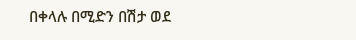በቀላሉ በሚድን በሽታ ወደ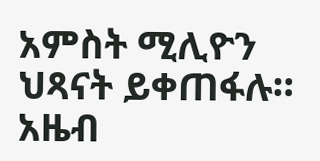አምስት ሚሊዮን ህጻናት ይቀጠፋሉ።
አዜብ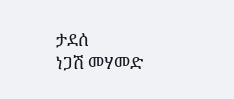ታደሰ
ነጋሽ መሃመድ